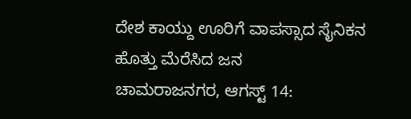ದೇಶ ಕಾಯ್ದು ಊರಿಗೆ ವಾಪಸ್ಸಾದ ಸೈನಿಕನ ಹೊತ್ತು ಮೆರೆಸಿದ ಜನ
ಚಾಮರಾಜನಗರ, ಆಗಸ್ಟ್ 14: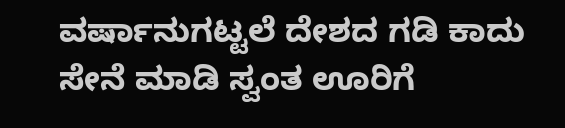ವರ್ಷಾನುಗಟ್ಟಲೆ ದೇಶದ ಗಡಿ ಕಾದು ಸೇನೆ ಮಾಡಿ ಸ್ವಂತ ಊರಿಗೆ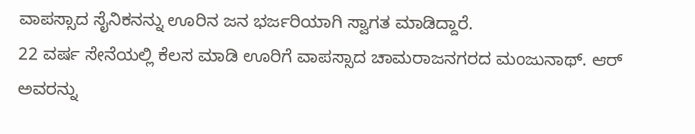ವಾಪಸ್ಸಾದ ಸೈನಿಕನನ್ನು ಊರಿನ ಜನ ಭರ್ಜರಿಯಾಗಿ ಸ್ವಾಗತ ಮಾಡಿದ್ದಾರೆ.
22 ವರ್ಷ ಸೇನೆಯಲ್ಲಿ ಕೆಲಸ ಮಾಡಿ ಊರಿಗೆ ವಾಪಸ್ಸಾದ ಚಾಮರಾಜನಗರದ ಮಂಜುನಾಥ್. ಆರ್ ಅವರನ್ನು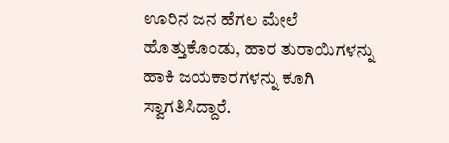ಊರಿನ ಜನ ಹೆಗಲ ಮೇಲೆ ಹೊತ್ತುಕೊಂಡು, ಹಾರ ತುರಾಯಿಗಳನ್ನು ಹಾಕಿ ಜಯಕಾರಗಳನ್ನು ಕೂಗಿ ಸ್ವಾಗತಿಸಿದ್ದಾರೆ.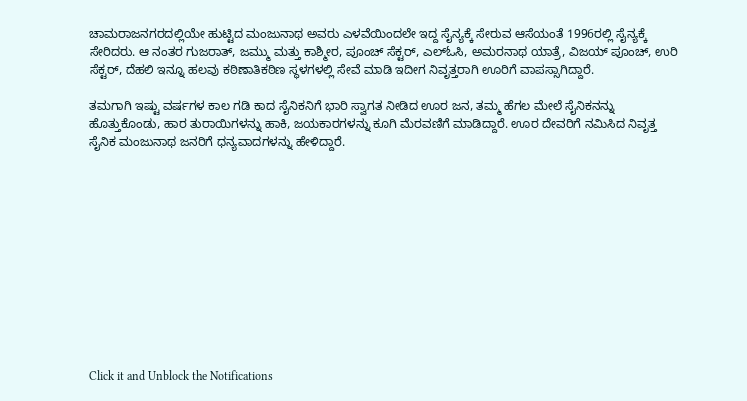ಚಾಮರಾಜನಗರದಲ್ಲಿಯೇ ಹುಟ್ಟಿದ ಮಂಜುನಾಥ ಅವರು ಎಳವೆಯಿಂದಲೇ ಇದ್ದ ಸೈನ್ಯಕ್ಕೆ ಸೇರುವ ಆಸೆಯಂತೆ 1996ರಲ್ಲಿ ಸೈನ್ಯಕ್ಕೆ ಸೇರಿದರು. ಆ ನಂತರ ಗುಜರಾತ್, ಜಮ್ಮು ಮತ್ತು ಕಾಶ್ಮೀರ, ಪೂಂಚ್ ಸೆಕ್ಟರ್, ಎಲ್ಓಸಿ, ಅಮರನಾಥ ಯಾತ್ರೆ, ವಿಜಯ್ ಪೂಂಚ್, ಉರಿ ಸೆಕ್ಟರ್, ದೆಹಲಿ ಇನ್ನೂ ಹಲವು ಕಠಿಣಾತಿಕಠಿಣ ಸ್ಥಳಗಳಲ್ಲಿ ಸೇವೆ ಮಾಡಿ ಇದೀಗ ನಿವೃತ್ತರಾಗಿ ಊರಿಗೆ ವಾಪಸ್ಸಾಗಿದ್ದಾರೆ.

ತಮಗಾಗಿ ಇಷ್ಟು ವರ್ಷಗಳ ಕಾಲ ಗಡಿ ಕಾದ ಸೈನಿಕನಿಗೆ ಭಾರಿ ಸ್ವಾಗತ ನೀಡಿದ ಊರ ಜನ, ತಮ್ಮ ಹೆಗಲ ಮೇಲೆ ಸೈನಿಕನನ್ನು ಹೊತ್ತುಕೊಂಡು, ಹಾರ ತುರಾಯಿಗಳನ್ನು ಹಾಕಿ, ಜಯಕಾರಗಳನ್ನು ಕೂಗಿ ಮೆರವಣಿಗೆ ಮಾಡಿದ್ದಾರೆ. ಊರ ದೇವರಿಗೆ ನಮಿಸಿದ ನಿವೃತ್ತ ಸೈನಿಕ ಮಂಜುನಾಥ ಜನರಿಗೆ ಧನ್ಯವಾದಗಳನ್ನು ಹೇಳಿದ್ದಾರೆ.












Click it and Unblock the Notifications